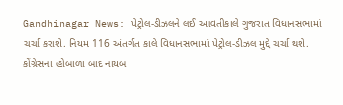Gandhinagar News: પેટ્રોલ-ડીઝલને લઈ આવતીકાલે ગુજરાત વિધાનસભામાં ચર્ચા કરાશે. નિયમ 116 અંતર્ગત કાલે વિધાનસભામાં પેટ્રોલ-ડીઝલ મુદ્દે ચર્ચા થશે. કોંગ્રેસના હોબાળા બાદ નાયબ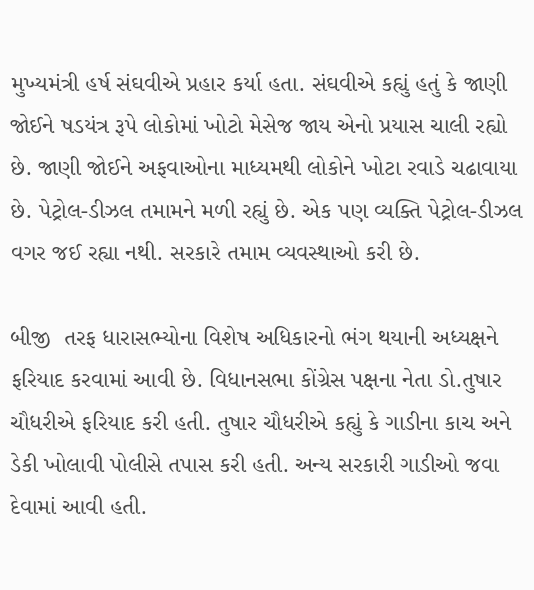મુખ્યમંત્રી હર્ષ સંઘવીએ પ્રહાર કર્યા હતા. સંઘવીએ કહ્યું હતું કે જાણી જોઈને ષડયંત્ર રૂપે લોકોમાં ખોટો મેસેજ જાય એનો પ્રયાસ ચાલી રહ્યો છે. જાણી જોઈને અફવાઓના માધ્યમથી લોકોને ખોટા રવાડે ચઢાવાયા છે. પેટ્રોલ-ડીઝલ તમામને મળી રહ્યું છે. એક પણ વ્યક્તિ પેટ્રોલ-ડીઝલ વગર જઈ રહ્યા નથી. સરકારે તમામ વ્યવસ્થાઓ કરી છે.

બીજી  તરફ ધારાસભ્યોના વિશેષ અધિકારનો ભંગ થયાની અધ્યક્ષને ફરિયાદ કરવામાં આવી છે. વિધાનસભા કોંગ્રેસ પક્ષના નેતા ડો.તુષાર ચૌધરીએ ફરિયાદ કરી હતી. તુષાર ચૌધરીએ કહ્યું કે ગાડીના કાચ અને ડેકી ખોલાવી પોલીસે તપાસ કરી હતી. અન્ય સરકારી ગાડીઓ જવા દેવામાં આવી હતી.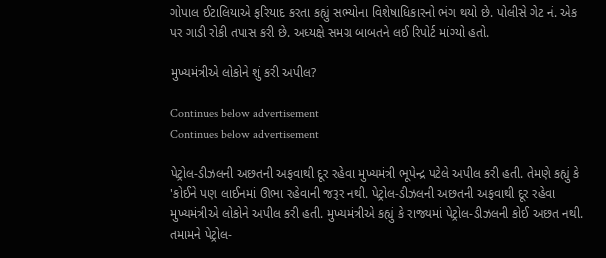ગોપાલ ઈટાલિયાએ ફરિયાદ કરતા કહ્યું સભ્યોના વિશેષાધિકારનો ભંગ થયો છે. પોલીસે ગેટ નં. એક પર ગાડી રોકી તપાસ કરી છે. અધ્યક્ષે સમગ્ર બાબતને લઈ રિપોર્ટ માંગ્યો હતો.

મુખ્યમંત્રીએ લોકોને શું કરી અપીલ?

Continues below advertisement
Continues below advertisement

પેટ્રોલ-ડીઝલની અછતની અફવાથી દૂર રહેવા મુખ્યમંત્રી ભૂપેન્દ્ર પટેલે અપીલ કરી હતી. તેમણે કહ્યું કે 'કોઈને પણ લાઈનમાં ઊભા રહેવાની જરૂર નથી. પેટ્રોલ-ડીઝલની અછતની અફવાથી દૂર રહેવા મુખ્યમંત્રીએ લોકોને અપીલ કરી હતી. મુખ્યમંત્રીએ કહ્યું કે રાજ્યમાં પેટ્રોલ-ડીઝલની કોઈ અછત નથી. તમામને પેટ્રોલ-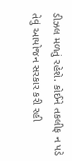ડીઝલ મળતું રહેશે. કોઈને તકલીફ ન પડે તેવું આયોજન સરકાર કરી રહી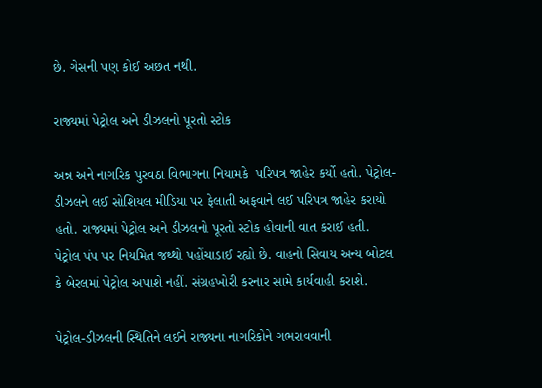છે. ગેસની પણ કોઈ અછત નથી.

રાજ્યમાં પેટ્રોલ અને ડીઝલનો પૂરતો સ્ટોક

અન્ન અને નાગરિક પુરવઠા વિભાગના નિયામકે  પરિપત્ર જાહેર કર્યો હતો. પેટ્રોલ-ડીઝલને લઈ સોશિયલ મીડિયા પર ફેલાતી અફવાને લઈ પરિપત્ર જાહેર કરાયો હતો. રાજ્યમાં પેટ્રોલ અને ડીઝલનો પૂરતો સ્ટોક હોવાની વાત કરાઈ હતી. પેટ્રોલ પંપ પર નિયમિત જથ્થો પહોંચાડાઈ રહ્યો છે. વાહનો સિવાય અન્ય બોટલ કે બેરલમાં પેટ્રોલ અપાશે નહીં. સંગ્રહખોરી કરનાર સામે કાર્યવાહી કરાશે.

પેટ્રોલ-ડીઝલની સ્થિતિને લઈને રાજ્યના નાગરિકોને ગભરાવવાની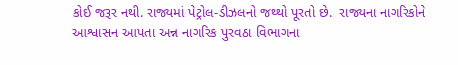કોઈ જરૂર નથી. રાજ્યમાં પેટ્રોલ-ડીઝલનો જથ્થો પૂરતો છે.  રાજ્યના નાગરિકોને આશ્વાસન આપતા અન્ન નાગરિક પુરવઠા વિભાગના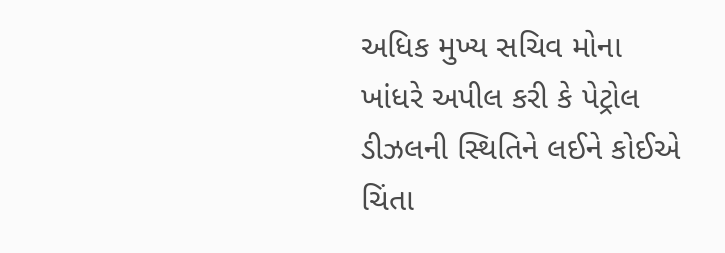અધિક મુખ્ય સચિવ મોના ખાંધરે અપીલ કરી કે પેટ્રોલ ડીઝલની સ્થિતિને લઈને કોઈએ ચિંતા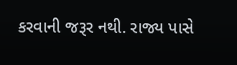કરવાની જરૂર નથી. રાજ્ય પાસે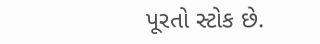પૂરતો સ્ટોક છે.